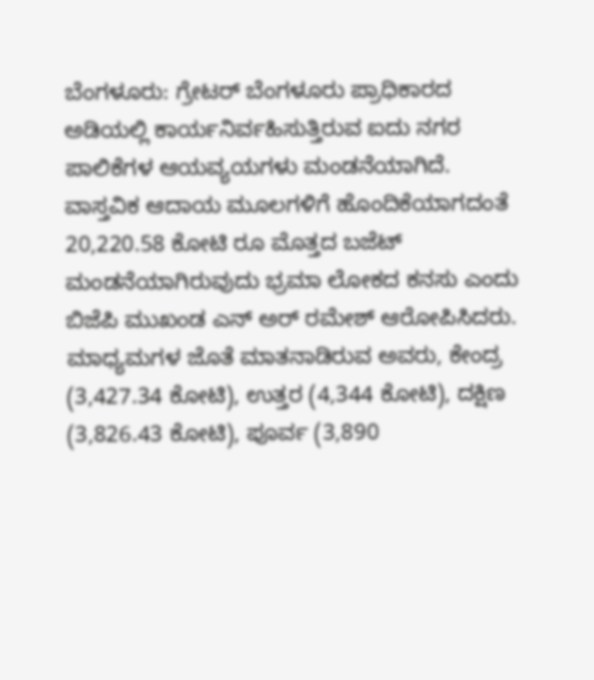ಬೆಂಗಳೂರು: ಗ್ರೇಟರ್ ಬೆಂಗಳೂರು ಪ್ರಾಧಿಕಾರದ ಅಡಿಯಲ್ಲಿ ಕಾರ್ಯನಿರ್ವಹಿಸುತ್ತಿರುವ ಐದು ನಗರ ಪಾಲಿಕೆಗಳ ಆಯವ್ಯಯಗಳು ಮಂಡನೆಯಾಗಿದೆ. ವಾಸ್ತವಿಕ ಆದಾಯ ಮೂಲಗಳಿಗೆ ಹೊಂದಿಕೆಯಾಗದಂತೆ 20,220.58 ಕೋಟಿ ರೂ ಮೊತ್ತದ ಬಜೆಟ್ ಮಂಡನೆಯಾಗಿರುವುದು ಭ್ರಮಾ ಲೋಕದ ಕನಸು ಎಂದು ಬಿಜೆಪಿ ಮುಖಂಡ ಎನ್ ಅರ್ ರಮೇಶ್ ಆರೋಪಿಸಿದರು.
ಮಾಧ್ಯಮಗಳ ಜೊತೆ ಮಾತನಾಡಿರುವ ಅವರು, ಕೇಂದ್ರ (3,427.34 ಕೋಟಿ), ಉತ್ತರ (4,344 ಕೋಟಿ), ದಕ್ಷಿಣ (3,826.43 ಕೋಟಿ), ಪೂರ್ವ (3,890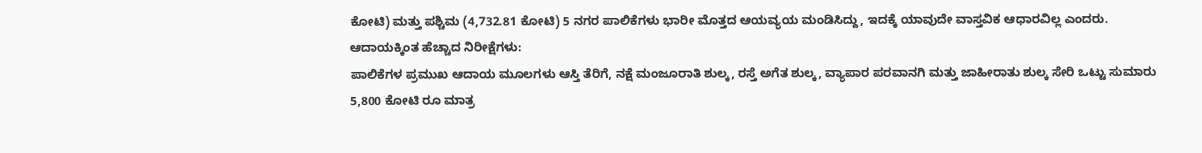ಕೋಟಿ) ಮತ್ತು ಪಶ್ಚಿಮ (4,732.81 ಕೋಟಿ) 5 ನಗರ ಪಾಲಿಕೆಗಳು ಭಾರೀ ಮೊತ್ತದ ಆಯವ್ಯಯ ಮಂಡಿಸಿದ್ದು, ಇದಕ್ಕೆ ಯಾವುದೇ ವಾಸ್ತವಿಕ ಆಧಾರವಿಲ್ಲ ಎಂದರು.
ಆದಾಯಕ್ಕಿಂತ ಹೆಚ್ಚಾದ ನಿರೀಕ್ಷೆಗಳು:
ಪಾಲಿಕೆಗಳ ಪ್ರಮುಖ ಆದಾಯ ಮೂಲಗಳು ಆಸ್ತಿ ತೆರಿಗೆ, ನಕ್ಷೆ ಮಂಜೂರಾತಿ ಶುಲ್ಕ, ರಸ್ತೆ ಅಗೆತ ಶುಲ್ಕ, ವ್ಯಾಪಾರ ಪರವಾನಗಿ ಮತ್ತು ಜಾಹೀರಾತು ಶುಲ್ಕ ಸೇರಿ ಒಟ್ಟು ಸುಮಾರು 5,800 ಕೋಟಿ ರೂ ಮಾತ್ರ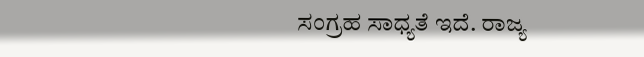ಸಂಗ್ರಹ ಸಾಧ್ಯತೆ ಇದೆ. ರಾಜ್ಯ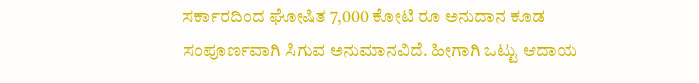ಸರ್ಕಾರದಿಂದ ಘೋಷಿತ 7,000 ಕೋಟಿ ರೂ ಅನುದಾನ ಕೂಡ ಸಂಪೂರ್ಣವಾಗಿ ಸಿಗುವ ಅನುಮಾನವಿದೆ. ಹೀಗಾಗಿ ಒಟ್ಟು ಆದಾಯ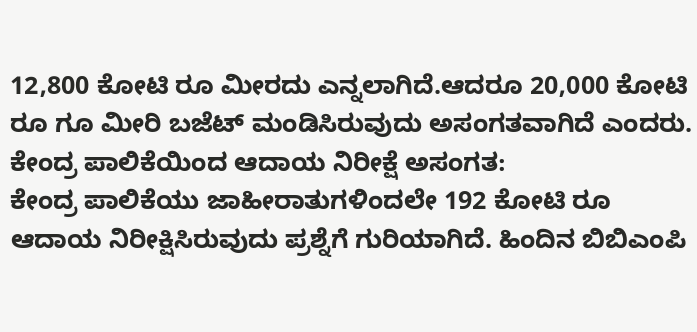12,800 ಕೋಟಿ ರೂ ಮೀರದು ಎನ್ನಲಾಗಿದೆ.ಆದರೂ 20,000 ಕೋಟಿ ರೂ ಗೂ ಮೀರಿ ಬಜೆಟ್ ಮಂಡಿಸಿರುವುದು ಅಸಂಗತವಾಗಿದೆ ಎಂದರು.
ಕೇಂದ್ರ ಪಾಲಿಕೆಯಿಂದ ಆದಾಯ ನಿರೀಕ್ಷೆ ಅಸಂಗತ:
ಕೇಂದ್ರ ಪಾಲಿಕೆಯು ಜಾಹೀರಾತುಗಳಿಂದಲೇ 192 ಕೋಟಿ ರೂ ಆದಾಯ ನಿರೀಕ್ಷಿಸಿರುವುದು ಪ್ರಶ್ನೆಗೆ ಗುರಿಯಾಗಿದೆ. ಹಿಂದಿನ ಬಿಬಿಎಂಪಿ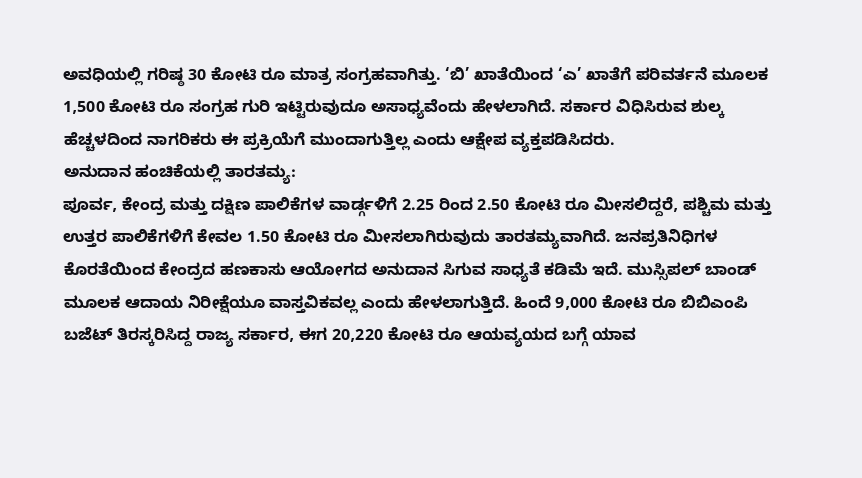ಅವಧಿಯಲ್ಲಿ ಗರಿಷ್ಠ 30 ಕೋಟಿ ರೂ ಮಾತ್ರ ಸಂಗ್ರಹವಾಗಿತ್ತು. ‘ಬಿ’ ಖಾತೆಯಿಂದ ‘ಎ’ ಖಾತೆಗೆ ಪರಿವರ್ತನೆ ಮೂಲಕ 1,500 ಕೋಟಿ ರೂ ಸಂಗ್ರಹ ಗುರಿ ಇಟ್ಟಿರುವುದೂ ಅಸಾಧ್ಯವೆಂದು ಹೇಳಲಾಗಿದೆ. ಸರ್ಕಾರ ವಿಧಿಸಿರುವ ಶುಲ್ಕ ಹೆಚ್ಚಳದಿಂದ ನಾಗರಿಕರು ಈ ಪ್ರಕ್ರಿಯೆಗೆ ಮುಂದಾಗುತ್ತಿಲ್ಲ ಎಂದು ಆಕ್ಷೇಪ ವ್ಯಕ್ತಪಡಿಸಿದರು.
ಅನುದಾನ ಹಂಚಿಕೆಯಲ್ಲಿ ತಾರತಮ್ಯ:
ಪೂರ್ವ, ಕೇಂದ್ರ ಮತ್ತು ದಕ್ಷಿಣ ಪಾಲಿಕೆಗಳ ವಾರ್ಡ್ಗಳಿಗೆ 2.25 ರಿಂದ 2.50 ಕೋಟಿ ರೂ ಮೀಸಲಿದ್ದರೆ, ಪಶ್ಚಿಮ ಮತ್ತು ಉತ್ತರ ಪಾಲಿಕೆಗಳಿಗೆ ಕೇವಲ 1.50 ಕೋಟಿ ರೂ ಮೀಸಲಾಗಿರುವುದು ತಾರತಮ್ಯವಾಗಿದೆ. ಜನಪ್ರತಿನಿಧಿಗಳ ಕೊರತೆಯಿಂದ ಕೇಂದ್ರದ ಹಣಕಾಸು ಆಯೋಗದ ಅನುದಾನ ಸಿಗುವ ಸಾಧ್ಯತೆ ಕಡಿಮೆ ಇದೆ. ಮುಸ್ಸಿಪಲ್ ಬಾಂಡ್ ಮೂಲಕ ಆದಾಯ ನಿರೀಕ್ಷೆಯೂ ವಾಸ್ತವಿಕವಲ್ಲ ಎಂದು ಹೇಳಲಾಗುತ್ತಿದೆ. ಹಿಂದೆ 9,000 ಕೋಟಿ ರೂ ಬಿಬಿಎಂಪಿ ಬಜೆಟ್ ತಿರಸ್ಕರಿಸಿದ್ದ ರಾಜ್ಯ ಸರ್ಕಾರ, ಈಗ 20,220 ಕೋಟಿ ರೂ ಆಯವ್ಯಯದ ಬಗ್ಗೆ ಯಾವ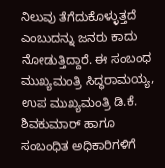ನಿಲುವು ತೆಗೆದುಕೊಳ್ಳುತ್ತದೆ ಎಂಬುದನ್ನು ಜನರು ಕಾದು ನೋಡುತ್ತಿದ್ದಾರೆ. ಈ ಸಂಬಂಧ ಮುಖ್ಯಮಂತ್ರಿ ಸಿದ್ಧರಾಮಯ್ಯ, ಉಪ ಮುಖ್ಯಮಂತ್ರಿ ಡಿ.ಕೆ. ಶಿವಕುಮಾರ್ ಹಾಗೂ ಸಂಬಂಧಿತ ಅಧಿಕಾರಿಗಳಿಗೆ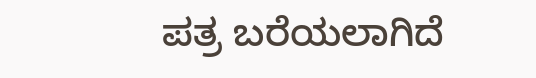ಪತ್ರ ಬರೆಯಲಾಗಿದೆ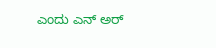ಎಂದು ಎನ್ ಅರ್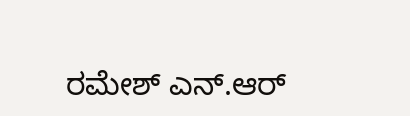ರಮೇಶ್ ಎನ್.ಆರ್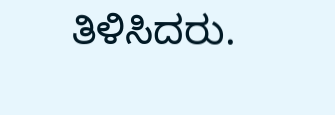ತಿಳಿಸಿದರು.